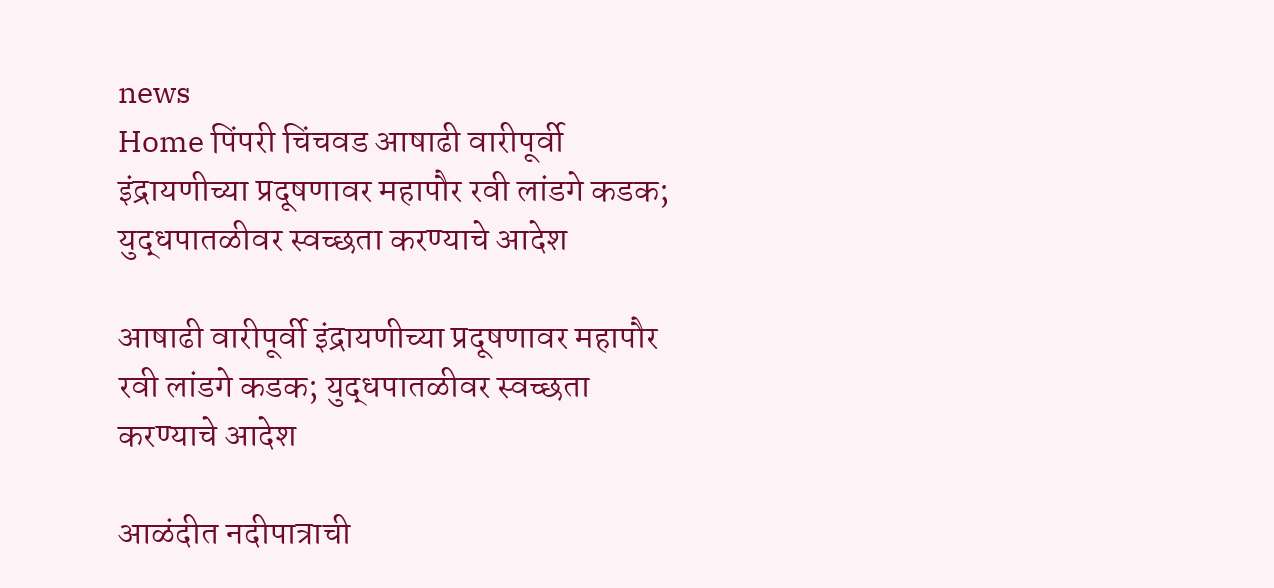news
Home पिंपरी चिंचवड आषाढी वारीपूर्वी इंद्रायणीच्या प्रदूषणावर महापौर रवी लांडगे कडक; युद्धपातळीवर स्वच्छता करण्याचे आदेश

आषाढी वारीपूर्वी इंद्रायणीच्या प्रदूषणावर महापौर रवी लांडगे कडक; युद्धपातळीवर स्वच्छता करण्याचे आदेश

आळंदीत नदीपात्राची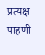प्रत्यक्ष पाहणी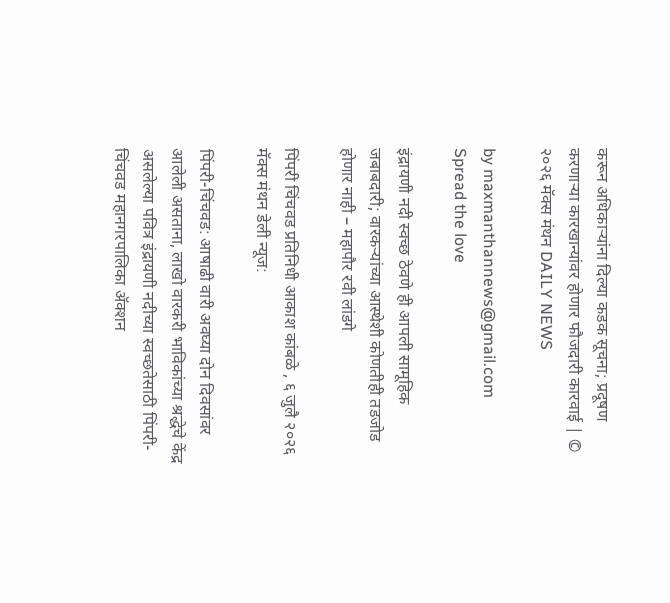करून अधिकाऱ्यांना दिल्या कडक सूचना; प्रदूषण करणाऱ्या कारखान्यांवर होणार फौजदारी कारवाई | © २०२६ मॅक्स मंथन DAILY NEWS

by maxmanthannews@gmail.com
Spread the love

इंद्रायणी नदी स्वच्छ ठेवणे ही आपली सामूहिक जबाबदारी; वारकऱ्यांच्या आस्थेशी कोणतीही तडजोड होणार नाही – महापौर रवी लांडगे

पिंपरी चिंचवड प्रतिनिधी आकाश कांबळे , ६ जुलै २०२६ मॅक्स मंथन डेली न्यूज:

पिंपरी-चिंचवड: आषाढी वारी अवघ्या दोन दिवसांवर आलेली असताना, लाखो वारकरी भाविकांच्या श्रद्धेचे केंद्र असलेल्या पवित्र इंद्रायणी नदीच्या स्वच्छतेसाठी पिंपरी-चिंचवड महानगरपालिका ॲक्शन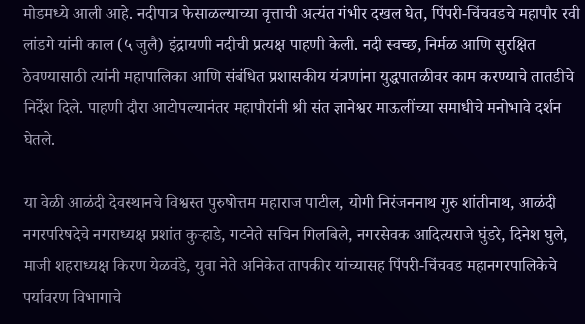मोडमध्ये आली आहे. नदीपात्र फेसाळल्याच्या वृत्ताची अत्यंत गंभीर दखल घेत, पिंपरी-चिंचवडचे महापौर रवी लांडगे यांनी काल (५ जुलै) इंद्रायणी नदीची प्रत्यक्ष पाहणी केली. नदी स्वच्छ, निर्मळ आणि सुरक्षित ठेवण्यासाठी त्यांनी महापालिका आणि संबंधित प्रशासकीय यंत्रणांना युद्धपातळीवर काम करण्याचे तातडीचे निर्देश दिले. पाहणी दौरा आटोपल्यानंतर महापौरांनी श्री संत ज्ञानेश्वर माऊलींच्या समाधीचे मनोभावे दर्शन घेतले.

या वेळी आळंदी देवस्थानचे विश्वस्त पुरुषोत्तम महाराज पाटील, योगी निरंजननाथ गुरु शांतीनाथ, आळंदी नगरपरिषदेचे नगराध्यक्ष प्रशांत कुऱ्हाडे, गटनेते सचिन गिलबिले, नगरसेवक आदित्यराजे घुंडरे, दिनेश घुले, माजी शहराध्यक्ष किरण येळवंडे, युवा नेते अनिकेत तापकीर यांच्यासह पिंपरी-चिंचवड महानगरपालिकेचे पर्यावरण विभागाचे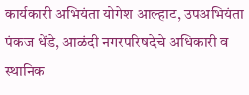कार्यकारी अभियंता योगेश आल्हाट, उपअभियंता पंकज धेंडे, आळंदी नगरपरिषदेचे अधिकारी व स्थानिक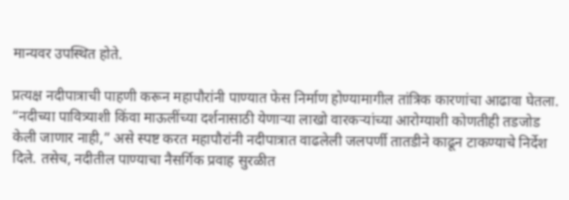मान्यवर उपस्थित होते.

प्रत्यक्ष नदीपात्राची पाहणी करून महापौरांनी पाण्यात फेस निर्माण होण्यामागील तांत्रिक कारणांचा आढावा घेतला. “नदीच्या पावित्र्याशी किंवा माऊलींच्या दर्शनासाठी येणाऱ्या लाखो वारकऱ्यांच्या आरोग्याशी कोणतीही तडजोड केली जाणार नाही,” असे स्पष्ट करत महापौरांनी नदीपात्रात वाढलेली जलपर्णी तातडीने काढून टाकण्याचे निर्देश दिले. तसेच, नदीतील पाण्याचा नैसर्गिक प्रवाह सुरळीत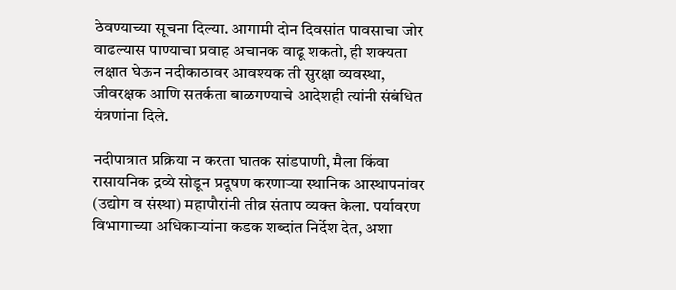ठेवण्याच्या सूचना दिल्या. आगामी दोन दिवसांत पावसाचा जोर वाढल्यास पाण्याचा प्रवाह अचानक वाढू शकतो, ही शक्यता लक्षात घेऊन नदीकाठावर आवश्यक ती सुरक्षा व्यवस्था, जीवरक्षक आणि सतर्कता बाळगण्याचे आदेशही त्यांनी संबंधित यंत्रणांना दिले.

नदीपात्रात प्रक्रिया न करता घातक सांडपाणी, मैला किंवा रासायनिक द्रव्ये सोडून प्रदूषण करणाऱ्या स्थानिक आस्थापनांवर (उद्योग व संस्था) महापौरांनी तीव्र संताप व्यक्त केला. पर्यावरण विभागाच्या अधिकाऱ्यांना कडक शब्दांत निर्देश देत, अशा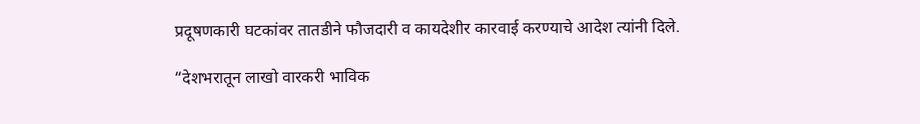प्रदूषणकारी घटकांवर तातडीने फौजदारी व कायदेशीर कारवाई करण्याचे आदेश त्यांनी दिले.

“देशभरातून लाखो वारकरी भाविक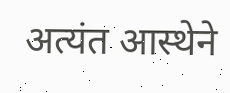अत्यंत आस्थेने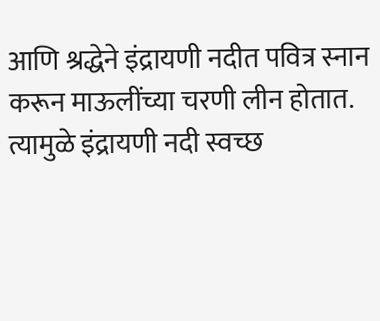आणि श्रद्धेने इंद्रायणी नदीत पवित्र स्नान करून माऊलींच्या चरणी लीन होतात. त्यामुळे इंद्रायणी नदी स्वच्छ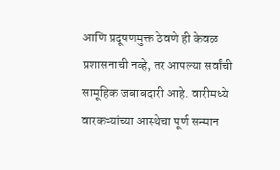आणि प्रदूषणमुक्त ठेवणे ही केवळ प्रशासनाची नव्हे, तर आपल्या सर्वांची सामूहिक जबाबदारी आहे. वारीमध्ये वारकऱ्यांच्या आस्थेचा पूर्ण सन्मान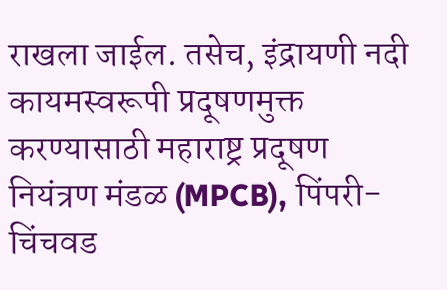राखला जाईल. तसेच, इंद्रायणी नदी कायमस्वरूपी प्रदूषणमुक्त करण्यासाठी महाराष्ट्र प्रदूषण नियंत्रण मंडळ (MPCB), पिंपरी-चिंचवड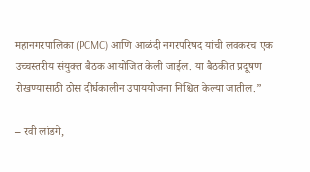महानगरपालिका (PCMC) आणि आळंदी नगरपरिषद यांची लवकरच एक उच्चस्तरीय संयुक्त बैठक आयोजित केली जाईल. या बैठकीत प्रदूषण रोखण्यासाठी ठोस दीर्घकालीन उपाययोजना निश्चित केल्या जातील.”

– रवी लांडगे,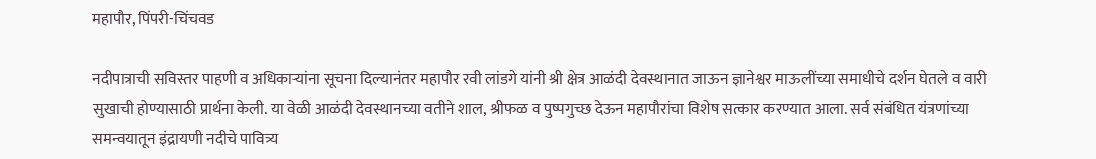महापौर, पिंपरी-चिंचवड

नदीपात्राची सविस्तर पाहणी व अधिकाऱ्यांना सूचना दिल्यानंतर महापौर रवी लांडगे यांनी श्री क्षेत्र आळंदी देवस्थानात जाऊन ज्ञानेश्वर माऊलींच्या समाधीचे दर्शन घेतले व वारी सुखाची होण्यासाठी प्रार्थना केली. या वेळी आळंदी देवस्थानच्या वतीने शाल, श्रीफळ व पुष्पगुच्छ देऊन महापौरांचा विशेष सत्कार करण्यात आला. सर्व संबंधित यंत्रणांच्या समन्वयातून इंद्रायणी नदीचे पावित्र्य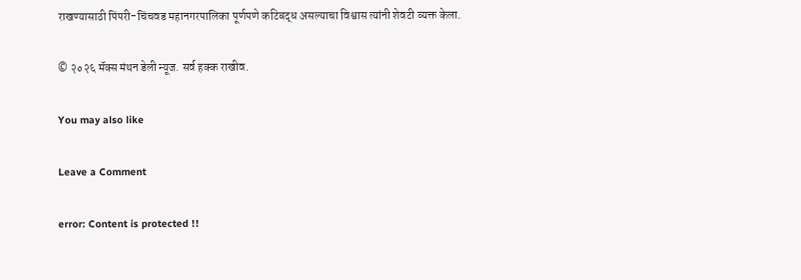राखण्यासाठी पिंपरी-चिंचवड महानगरपालिका पूर्णपणे कटिबद्ध असल्याचा विश्वास त्यांनी शेवटी व्यक्त केला.

© २०२६ मॅक्स मंथन डेली न्यूज. सर्व हक्क राखीव.

You may also like

Leave a Comment

error: Content is protected !!